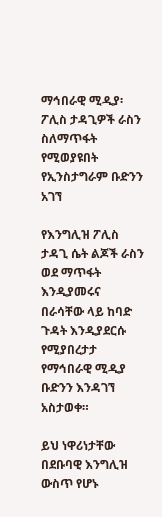ማኅበራዊ ሚዲያ፡ ፖሊስ ታዳጊዎች ራስን ስለማጥፋት የሚወያዩበት የኢንስታግራም ቡድንን አገኘ

የእንግሊዝ ፖሊስ ታዳጊ ሴት ልጆች ራስን ወደ ማጥፋት እንዲያመሩና በራሳቸው ላይ ከባድ ጉዳት እንዲያደርሱ የሚያበረታታ የማኅበራዊ ሚዲያ ቡድንን እንዳገኘ አስታወቀ።

ይህ ነዋሪነታቸው በደቡባዊ እንግሊዝ ውስጥ የሆኑ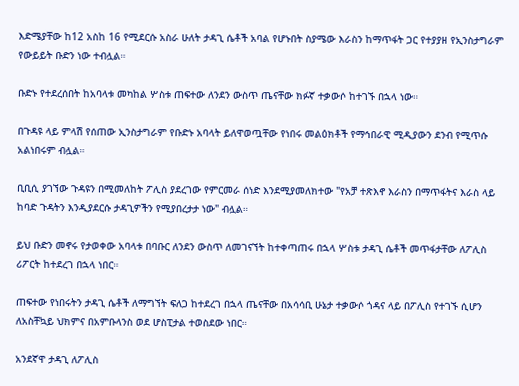እድሜያቸው ከ12 አስከ 16 የሚደርሱ አስራ ሁለት ታዳጊ ሴቶች አባል የሆኑበት ስያሜው እራስን ከማጥፋት ጋር የተያያዘ የኢንስታግራም የውይይት ቡድን ነው ተብሏል።

ቡድኑ የተደረሰበት ከአባላቱ መካከል ሦስቱ ጠፍተው ለንደን ውስጥ ጤናቸው ክፉኛ ተቃውሶ ከተገኙ በኋላ ነው።

በጉዳዩ ላይ ምላሽ የሰጠው ኢንስታግራም የቡድኑ አባላት ይለዋወጧቸው የነበሩ መልዕክቶች የማኅበራዊ ሚዲያውን ደንብ የሚጥሱ አልነበሩም ብሏል።

ቢቢሲ ያገኘው ጉዳዩን በሚመለከት ፖሊስ ያደረገው የምርመራ ሰነድ እንደሚያመለክተው "የአቻ ተጽእኖ እራስን በማጥፋትና እራስ ላይ ከባድ ጉዳትን እንዲያደርሱ ታዳጊዎችን የሚያበረታታ ነው" ብሏል።

ይህ ቡድን መኖሩ የታወቀው አባላቱ በባቡር ለንደን ውስጥ ለመገናኘት ከተቀጣጠሩ በኋላ ሦስቱ ታዳጊ ሴቶች መጥፋታቸው ለፖሊስ ሪፖርት ከተደረገ በኋላ ነበር።

ጠፍተው የነበሩትን ታዳጊ ሴቶች ለማግኘት ፍለጋ ከተደረገ በኋላ ጤናቸው በአሳሳቢ ሁኔታ ተቃውሶ ጎዳና ላይ በፖሊስ የተገኙ ሲሆን ለአስቸኳይ ህክምና በአምቡላንስ ወደ ሆስፒታል ተወስደው ነበር።

አንደኛዋ ታዳጊ ለፖሊስ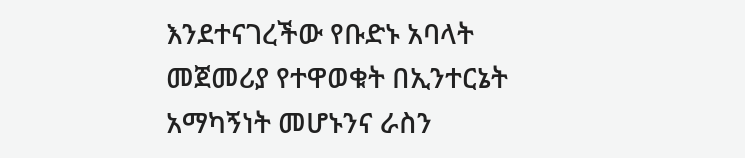እንደተናገረችው የቡድኑ አባላት መጀመሪያ የተዋወቁት በኢንተርኔት አማካኝነት መሆኑንና ራስን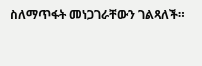ስለማጥፋት መነጋገራቸውን ገልጻለች።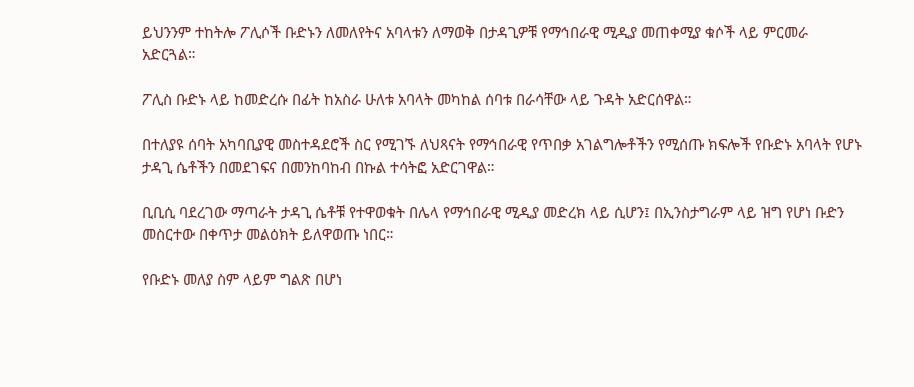ይህንንም ተከትሎ ፖሊሶች ቡድኑን ለመለየትና አባላቱን ለማወቅ በታዳጊዎቹ የማኅበራዊ ሚዲያ መጠቀሚያ ቁሶች ላይ ምርመራ አድርጓል።

ፖሊስ ቡድኑ ላይ ከመድረሱ በፊት ከአስራ ሁለቱ አባላት መካከል ሰባቱ በራሳቸው ላይ ጉዳት አድርሰዋል።

በተለያዩ ሰባት አካባቢያዊ መስተዳደሮች ስር የሚገኙ ለህጻናት የማኅበራዊ የጥበቃ አገልግሎቶችን የሚሰጡ ክፍሎች የቡድኑ አባላት የሆኑ ታዳጊ ሴቶችን በመደገፍና በመንከባከብ በኩል ተሳትፎ አድርገዋል።

ቢቢሲ ባደረገው ማጣራት ታዳጊ ሴቶቹ የተዋወቁት በሌላ የማኅበራዊ ሚዲያ መድረክ ላይ ሲሆን፤ በኢንስታግራም ላይ ዝግ የሆነ ቡድን መስርተው በቀጥታ መልዕክት ይለዋወጡ ነበር።

የቡድኑ መለያ ስም ላይም ግልጽ በሆነ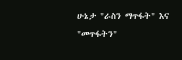ሁኔታ "ራስን ማጥፋት" እና "መጥፋትን"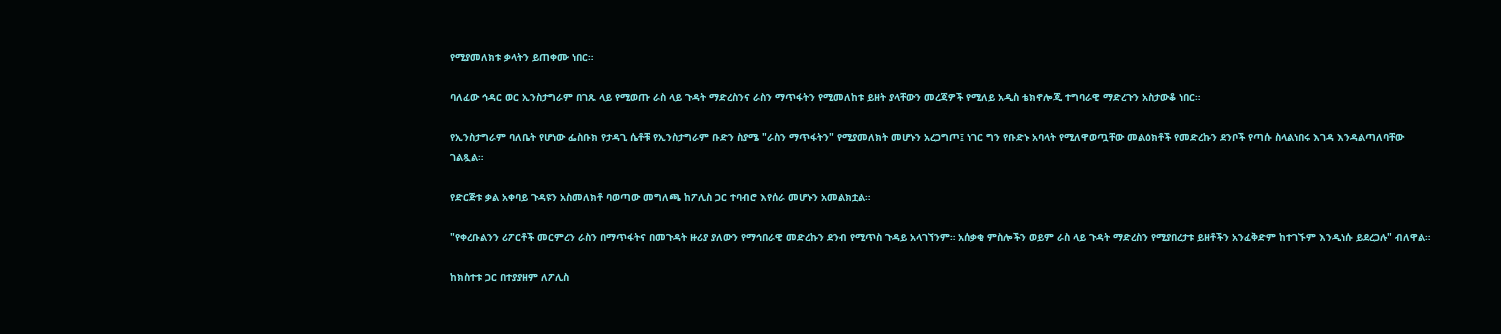የሚያመለክቱ ቃላትን ይጠቀሙ ነበር።

ባለፈው ኅዳር ወር ኢንስታግራም በገጹ ላይ የሚወጡ ራስ ላይ ጉዳት ማድረስንና ራስን ማጥፋትን የሚመለከቱ ይዘት ያላቸውን መረጃዎች የሚለይ አዲስ ቴክኖሎጂ ተግባራዊ ማድረጉን አስታውቆ ነበር።

የኢንስታግራም ባለቤት የሆነው ፌስቡክ የታዳጊ ሴቶቹ የኢንስታግራም ቡድን ስያሜ "ራስን ማጥፋትን" የሚያመለክት መሆኑን አረጋግጦ፤ ነገር ግን የቡድኑ አባላት የሚለዋወጧቸው መልዕክቶች የመድረኩን ደንቦች የጣሱ ስላልነበሩ እገዳ እንዳልጣለባቸው ገልጿል።

የድርጅቱ ቃል አቀባይ ጉዳዩን አስመለክቶ ባወጣው መግለጫ ከፖሊስ ጋር ተባብሮ እየሰራ መሆኑን አመልክቷል።

"የቀረቡልንን ሪፖርቶች መርምረን ራስን በማጥፋትና በመጉዳት ዙሪያ ያለውን የማኅበራዊ መድረኩን ደንብ የሚጥስ ጉዳይ አላገኘንም። አሰቃቂ ምስሎችን ወይም ራስ ላይ ጉዳት ማድረስን የሚያበረታቱ ይዘቶችን አንፈቅድም ከተገኙም እንዲነሱ ይደረጋሉ" ብለዋል።

ከክስተቱ ጋር በተያያዘም ለፖሊስ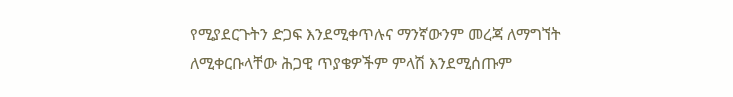የሚያደርጉትን ድጋፍ እንደሚቀጥሉና ማንኛውንም መረጃ ለማግኘት ለሚቀርቡላቸው ሕጋዊ ጥያቄዎችም ምላሽ እንደሚሰጡም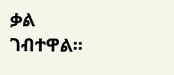ቃል ገብተዋል።